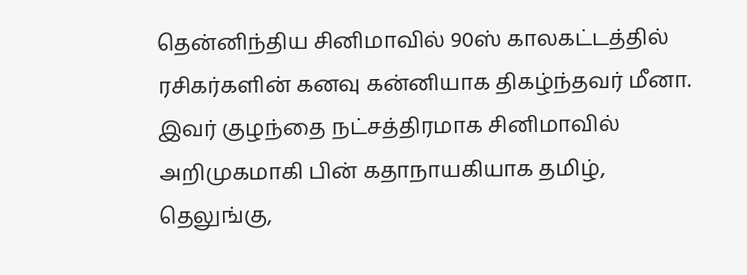தென்னிந்திய சினிமாவில் 90ஸ் காலகட்டத்தில் ரசிகர்களின் கனவு கன்னியாக திகழ்ந்தவர் மீனா. இவர் குழந்தை நட்சத்திரமாக சினிமாவில் அறிமுகமாகி பின் கதாநாயகியாக தமிழ், தெலுங்கு,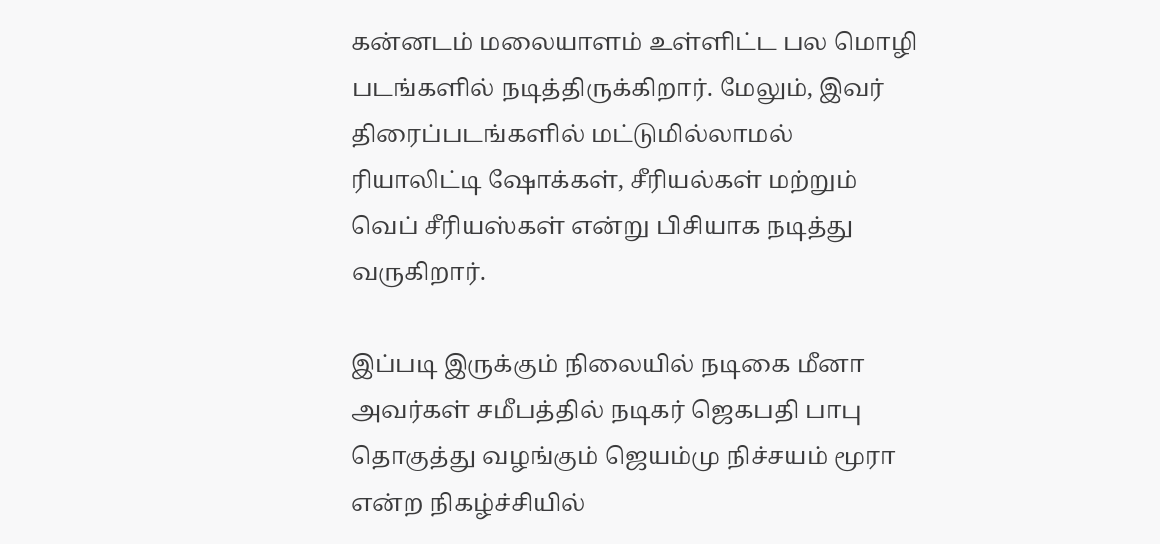கன்னடம் மலையாளம் உள்ளிட்ட பல மொழி படங்களில் நடித்திருக்கிறார். மேலும், இவர் திரைப்படங்களில் மட்டுமில்லாமல் ரியாலிட்டி ஷோக்கள், சீரியல்கள் மற்றும் வெப் சீரியஸ்கள் என்று பிசியாக நடித்து வருகிறார்.

இப்படி இருக்கும் நிலையில் நடிகை மீனா அவர்கள் சமீபத்தில் நடிகர் ஜெகபதி பாபு தொகுத்து வழங்கும் ஜெயம்மு நிச்சயம் மூரா என்ற நிகழ்ச்சியில்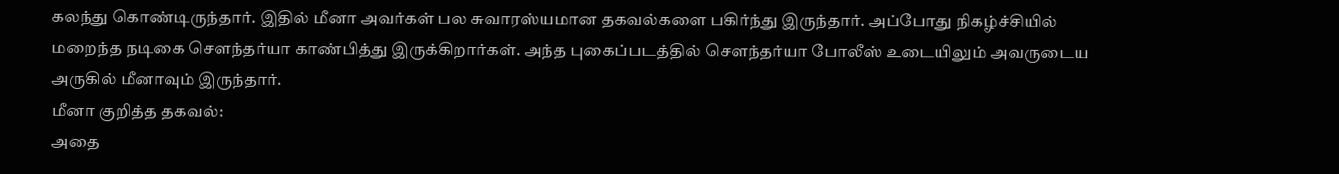கலந்து கொண்டிருந்தார். இதில் மீனா அவர்கள் பல சுவாரஸ்யமான தகவல்களை பகிர்ந்து இருந்தார். அப்போது நிகழ்ச்சியில் மறைந்த நடிகை சௌந்தர்யா காண்பித்து இருக்கிறார்கள். அந்த புகைப்படத்தில் சௌந்தர்யா போலீஸ் உடையிலும் அவருடைய அருகில் மீனாவும் இருந்தார்.
மீனா குறித்த தகவல்:
அதை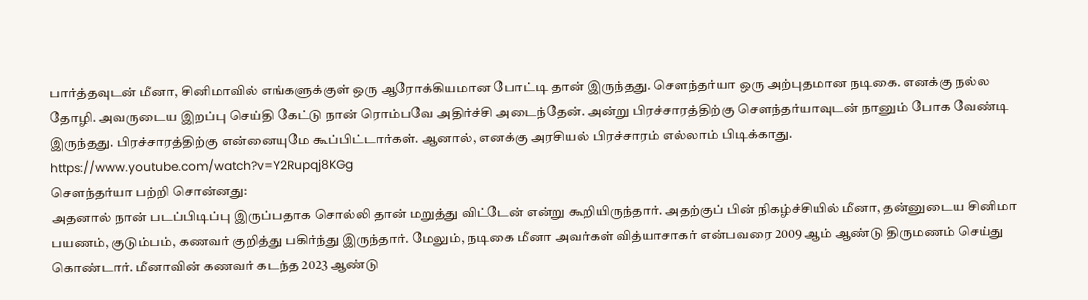பார்த்தவுடன் மீனா, சினிமாவில் எங்களுக்குள் ஒரு ஆரோக்கியமான போட்டி தான் இருந்தது. சௌந்தர்யா ஒரு அற்புதமான நடிகை. எனக்கு நல்ல தோழி. அவருடைய இறப்பு செய்தி கேட்டு நான் ரொம்பவே அதிர்ச்சி அடைந்தேன். அன்று பிரச்சாரத்திற்கு சௌந்தர்யாவுடன் நானும் போக வேண்டி இருந்தது. பிரச்சாரத்திற்கு என்னையுமே கூப்பிட்டார்கள். ஆனால், எனக்கு அரசியல் பிரச்சாரம் எல்லாம் பிடிக்காது.
https://www.youtube.com/watch?v=Y2Rupqj8KGg
சௌந்தர்யா பற்றி சொன்னது:
அதனால் நான் படப்பிடிப்பு இருப்பதாக சொல்லி தான் மறுத்து விட்டேன் என்று கூறியிருந்தார். அதற்குப் பின் நிகழ்ச்சியில் மீனா, தன்னுடைய சினிமா பயணம், குடும்பம், கணவர் குறித்து பகிர்ந்து இருந்தார். மேலும், நடிகை மீனா அவர்கள் வித்யாசாகர் என்பவரை 2009 ஆம் ஆண்டு திருமணம் செய்து கொண்டார். மீனாவின் கணவர் கடந்த 2023 ஆண்டு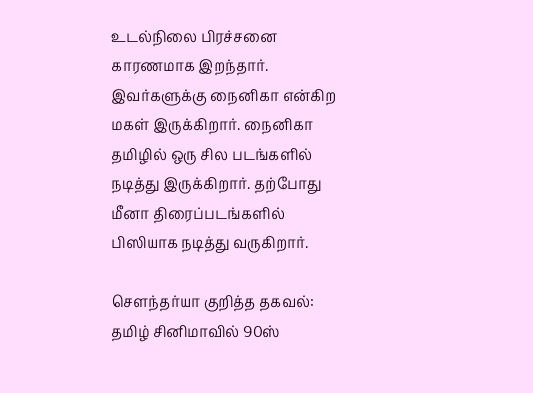உடல்நிலை பிரச்சனை காரணமாக இறந்தார். இவர்களுக்கு நைனிகா என்கிற மகள் இருக்கிறார். நைனிகா தமிழில் ஒரு சில படங்களில் நடித்து இருக்கிறார். தற்போது மீனா திரைப்படங்களில் பிஸியாக நடித்து வருகிறார்.

சௌந்தர்யா குறித்த தகவல்:
தமிழ் சினிமாவில் 90ஸ்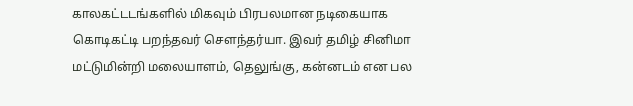காலகட்டடங்களில் மிகவும் பிரபலமான நடிகையாக கொடிகட்டி பறந்தவர் சௌந்தர்யா. இவர் தமிழ் சினிமா மட்டுமின்றி மலையாளம், தெலுங்கு, கன்னடம் என பல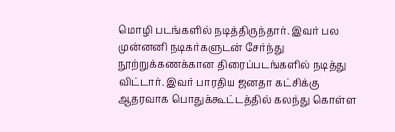மொழி படங்களில் நடித்திருந்தார். இவர் பல முன்னனி நடிகர்களுடன் சேர்ந்து நூற்றுக்கணக்கான திரைப்படங்களில் நடித்து விட்டார். இவர் பாரதிய ஜனதா கட்சிக்கு ஆதரவாக பொதுக்கூட்டத்தில் கலந்து கொள்ள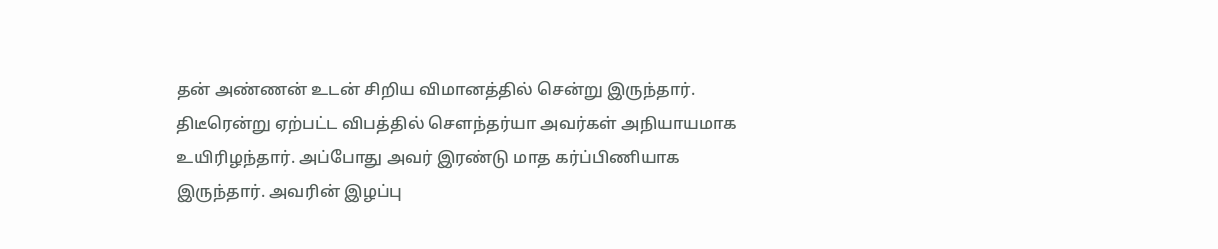தன் அண்ணன் உடன் சிறிய விமானத்தில் சென்று இருந்தார். திடீரென்று ஏற்பட்ட விபத்தில் சௌந்தர்யா அவர்கள் அநியாயமாக உயிரிழந்தார். அப்போது அவர் இரண்டு மாத கர்ப்பிணியாக இருந்தார். அவரின் இழப்பு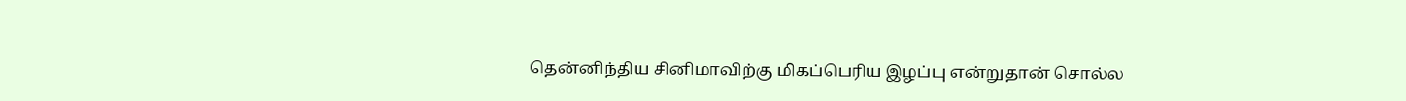தென்னிந்திய சினிமாவிற்கு மிகப்பெரிய இழப்பு என்றுதான் சொல்ல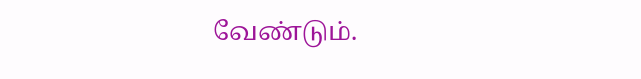வேண்டும்.